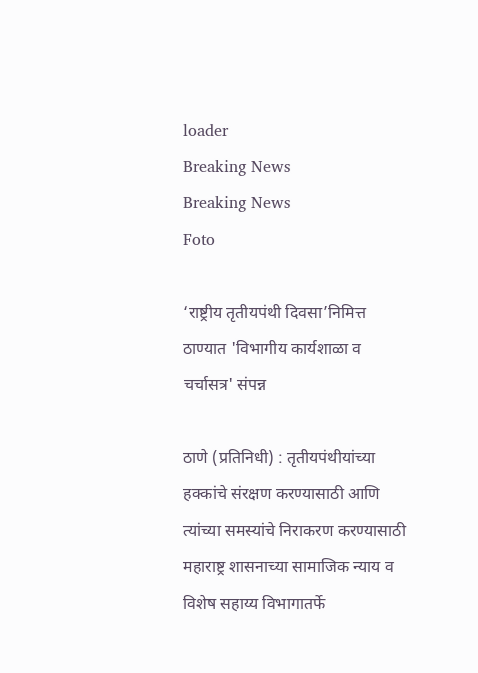loader
Breaking News
Breaking News
Foto

‘राष्ट्रीय तृतीयपंथी दिवसा’निमित्त ठाण्यात 'विभागीय कार्यशाळा व चर्चासत्र' संपन्न

ठाणे (प्रतिनिधी) : तृतीयपंथीयांच्या हक्कांचे संरक्षण करण्यासाठी आणि त्यांच्या समस्यांचे निराकरण करण्यासाठी महाराष्ट्र शासनाच्या सामाजिक न्याय व विशेष सहाय्य विभागातर्फे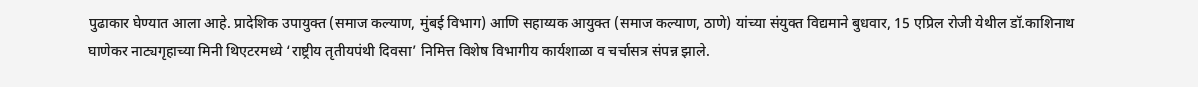पुढाकार घेण्यात आला आहे. प्रादेशिक उपायुक्त (समाज कल्याण, मुंबई विभाग) आणि सहाय्यक आयुक्त (समाज कल्याण, ठाणे) यांच्या संयुक्त विद्यमाने बुधवार, 15 एप्रिल रोजी येथील डॉ.काशिनाथ घाणेकर नाट्यगृहाच्या मिनी थिएटरमध्ये ‘राष्ट्रीय तृतीयपंथी दिवसा’ निमित्त विशेष विभागीय कार्यशाळा व चर्चासत्र संपन्न झाले.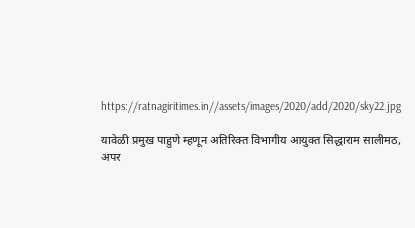https://ratnagiritimes.in//assets/images/2020/add/2020/sky22.jpg

यावेळी प्रमुख पाहुणे म्हणून अतिरिक्त विभागीय आयुक्त सिद्धाराम सालीमठ, अपर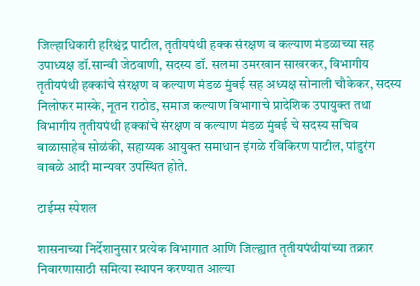जिल्हाधिकारी हरिश्चंद्र पाटील, तृतीयपंथी हक्क संरक्षण व कल्याण मंडळाच्या सह उपाध्यक्ष डॉ.सान्वी जेठवाणी, सदस्य डॉ. सलमा उमरखान साखरकर, विभागीय तृतीयपंथी हक्कांचे संरक्षण व कल्याण मंडळ मुंबई सह अध्यक्ष सोनाली चौकेकर, सदस्य निलोफर मास्के, नूतन राठोड, समाज कल्याण विभागाचे प्रादेशिक उपायुक्त तथा विभागीय तृतीयपंथी हक्कांचे संरक्षण व कल्याण मंडळ मुंबई चे सदस्य सचिव बाळासाहेब सोळंकी, सहाय्यक आयुक्त समाधान इंगळे रविकिरण पाटील, पांडुरंग वाबळे आदी मान्यवर उपस्थित होते.

टाईम्स स्पेशल

शासनाच्या निर्देशानुसार प्रत्येक विभागात आणि जिल्ह्यात तृतीयपंथीयांच्या तक्रार निवारणासाठी समित्या स्थापन करण्यात आल्या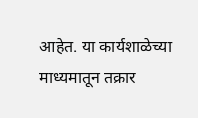आहेत. या कार्यशाळेच्या माध्यमातून तक्रार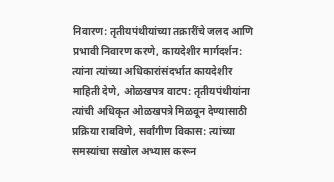निवारण: तृतीयपंथीयांच्या तक्रारींचे जलद आणि प्रभावी निवारण करणे, कायदेशीर मार्गदर्शन: त्यांना त्यांच्या अधिकारांसंदर्भात कायदेशीर माहिती देणे, ओळखपत्र वाटप: तृतीयपंथीयांना त्यांची अधिकृत ओळखपत्रे मिळवून देण्यासाठी प्रक्रिया राबविणे, सर्वांगीण विकास: त्यांच्या समस्यांचा सखोल अभ्यास करून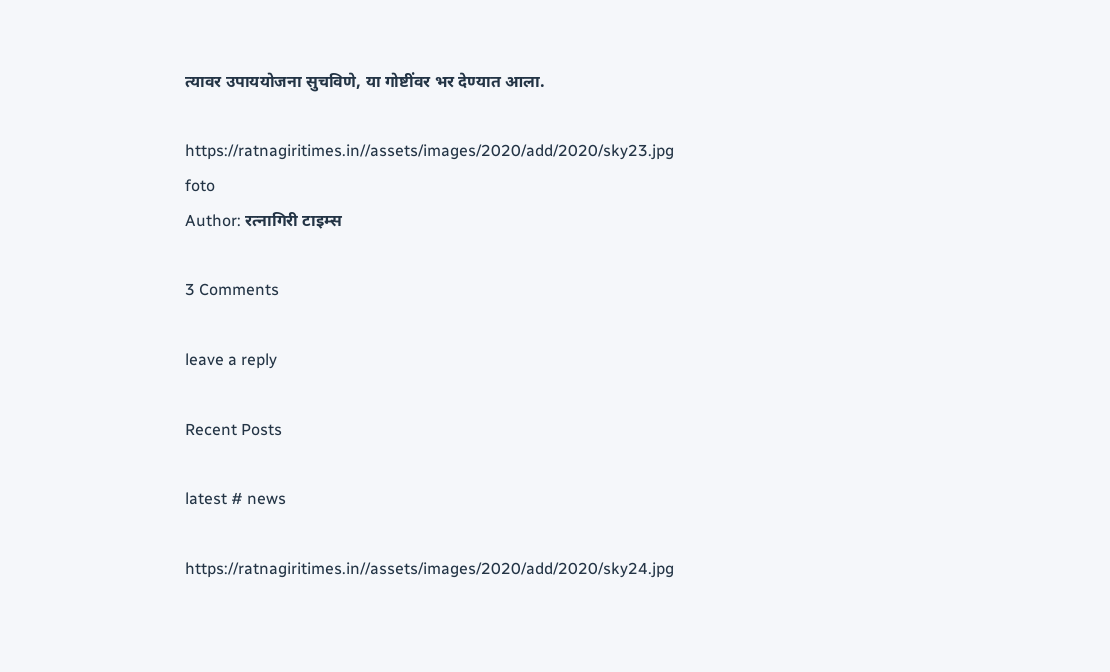त्यावर उपाययोजना सुचविणे, या गोष्टींवर भर देण्यात आला.

https://ratnagiritimes.in//assets/images/2020/add/2020/sky23.jpg
foto
Author: रत्नागिरी टाइम्स

3 Comments

leave a reply

Recent Posts

latest # news

https://ratnagiritimes.in//assets/images/2020/add/2020/sky24.jpg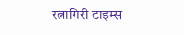रत्नागिरी टाइम्स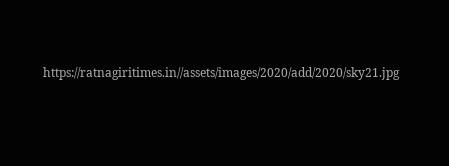https://ratnagiritimes.in//assets/images/2020/add/2020/sky21.jpg